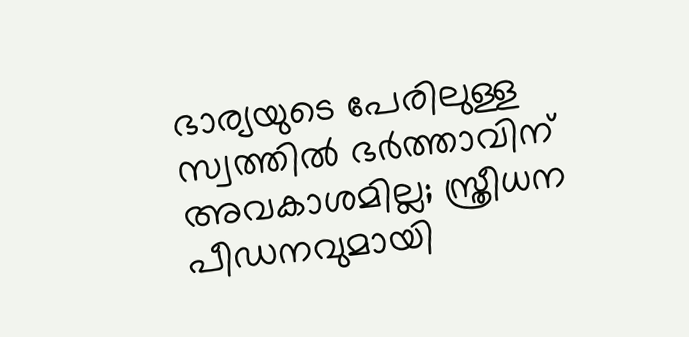ഭാര്യയുടെ പേരിലുള്ള സ്വത്തില്‍ ഭര്‍ത്താവിന് അവകാശമില്ല; സ്ത്രീധന പീഡനവുമായി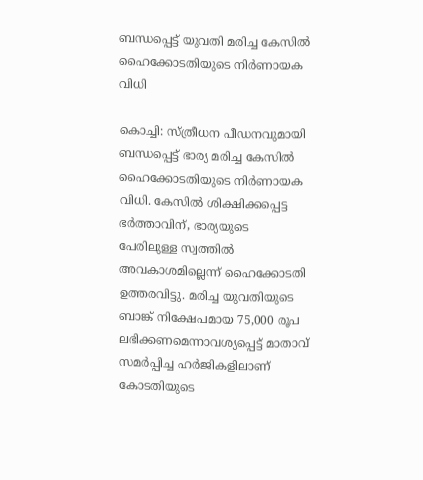ബന്ധപ്പെട്ട് യുവതി മരിച്ച കേസില്‍ ഹൈക്കോടതിയുടെ നിര്‍ണായക വിധി

കൊച്ചി: സ്ത്രീധന പീഡനവുമായി ബന്ധപ്പെട്ട് ഭാര്യ മരിച്ച കേസില്‍ ഹൈക്കോടതിയുടെ നിര്‍ണായക വിധി. കേസില്‍ ശിക്ഷിക്കപ്പെട്ട ഭര്‍ത്താവിന്, ഭാര്യയുടെ പേരിലുള്ള സ്വത്തില്‍ അവകാശമില്ലെന്ന് ഹൈക്കോടതി ഉത്തരവിട്ടു. മരിച്ച യുവതിയുടെ ബാങ്ക് നിക്ഷേപമായ 75,000 രൂപ ലഭിക്കണമെന്നാവശ്യപ്പെട്ട് മാതാവ് സമര്‍പ്പിച്ച ഹര്‍ജികളിലാണ് കോടതിയുടെ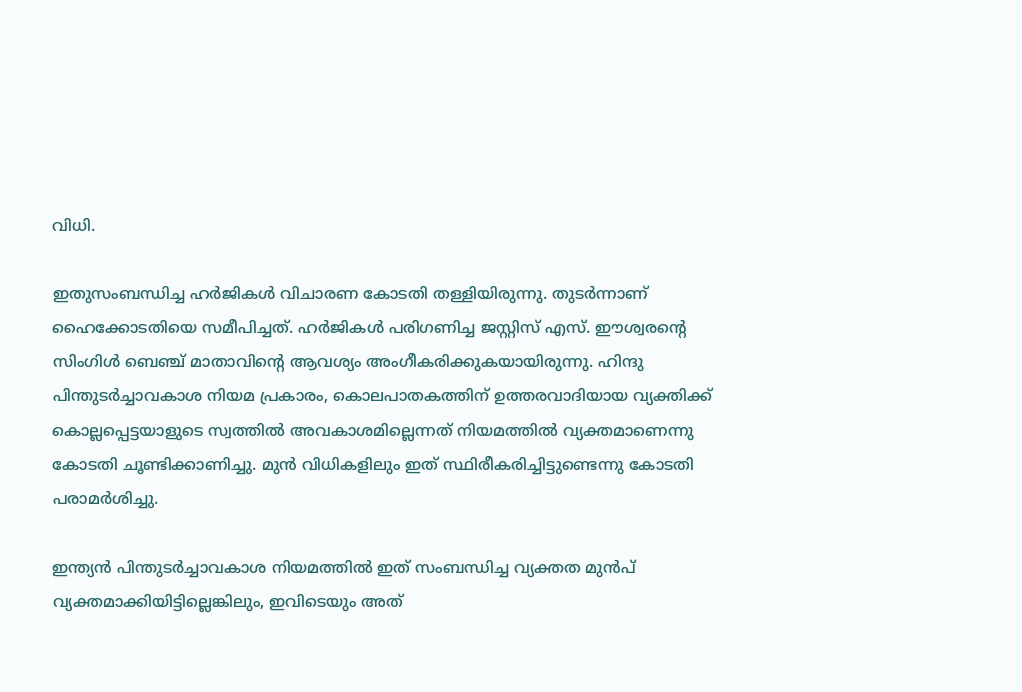വിധി.

ഇതുസംബന്ധിച്ച ഹര്‍ജികള്‍ വിചാരണ കോടതി തള്ളിയിരുന്നു. തുടര്‍ന്നാണ് ഹൈക്കോടതിയെ സമീപിച്ചത്. ഹര്‍ജികള്‍ പരിഗണിച്ച ജസ്റ്റിസ് എസ്. ഈശ്വരന്റെ സിംഗിള്‍ ബെഞ്ച് മാതാവിന്റെ ആവശ്യം അംഗീകരിക്കുകയായിരുന്നു. ഹിന്ദു പിന്തുടര്‍ച്ചാവകാശ നിയമ പ്രകാരം, കൊലപാതകത്തിന് ഉത്തരവാദിയായ വ്യക്തിക്ക് കൊല്ലപ്പെട്ടയാളുടെ സ്വത്തില്‍ അവകാശമില്ലെന്നത് നിയമത്തില്‍ വ്യക്തമാണെന്നു കോടതി ചൂണ്ടിക്കാണിച്ചു. മുന്‍ വിധികളിലും ഇത് സ്ഥിരീകരിച്ചിട്ടുണ്ടെന്നു കോടതി പരാമര്‍ശിച്ചു.

ഇന്ത്യന്‍ പിന്തുടര്‍ച്ചാവകാശ നിയമത്തില്‍ ഇത് സംബന്ധിച്ച വ്യക്തത മുന്‍പ് വ്യക്തമാക്കിയിട്ടില്ലെങ്കിലും, ഇവിടെയും അത്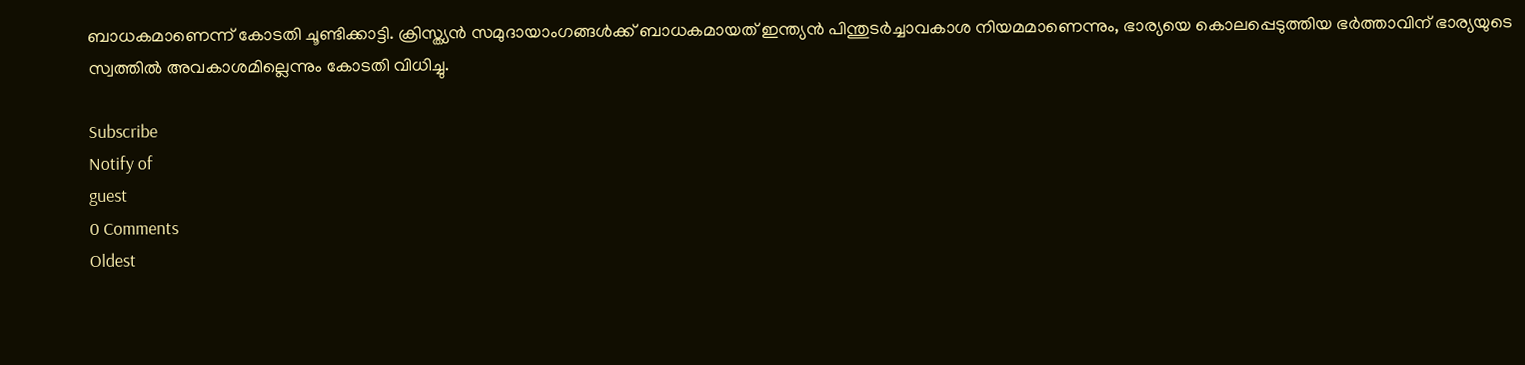ബാധകമാണെന്ന് കോടതി ചൂണ്ടിക്കാട്ടി. ക്രിസ്ത്യന്‍ സമുദായാംഗങ്ങള്‍ക്ക് ബാധകമായത് ഇന്ത്യന്‍ പിന്തുടര്‍ച്ചാവകാശ നിയമമാണെന്നും, ഭാര്യയെ കൊലപ്പെടുത്തിയ ഭര്‍ത്താവിന് ഭാര്യയുടെ സ്വത്തില്‍ അവകാശമില്ലെന്നും കോടതി വിധിച്ചു.

Subscribe
Notify of
guest
0 Comments
Oldest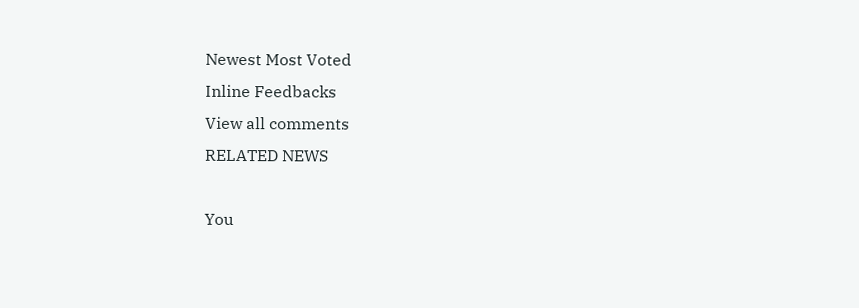Newest Most Voted
Inline Feedbacks
View all comments
RELATED NEWS

You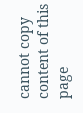cannot copy content of this page